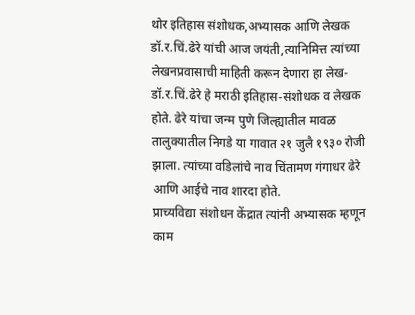थोर इतिहास संशोधक,अभ्यासक आणि लेखक डॉ.र.चिं.ढेरे यांची आज जयंती,त्यानिमित्त त्यांच्या लेखनप्रवासाची माहिती करून देणारा हा लेख-
डॉ.र.चिं.ढेरे हे मराठी इतिहास-संशोधक व लेखक होते. ढेरे यांचा जन्म पुणे जिल्ह्यातील मावळ तालुक्यातील निगडे या गावात २१ जुलै १९३० रोजी झाला. त्यांच्या वडिलांचे नाव चिंतामण गंगाधर ढेरे आणि आईचे नाव शारदा होते.
प्राच्यविद्या संशोधन केंद्रात त्यांनी अभ्यासक म्हणून काम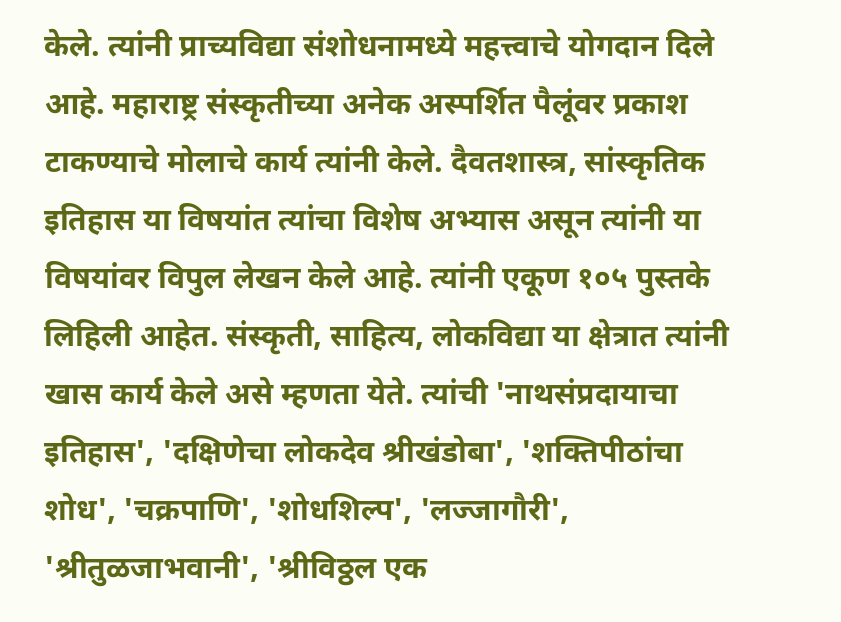केले. त्यांनी प्राच्यविद्या संशोधनामध्ये महत्त्वाचे योगदान दिले आहे. महाराष्ट्र संस्कृतीच्या अनेक अस्पर्शित पैलूंवर प्रकाश टाकण्याचे मोलाचे कार्य त्यांनी केले. दैवतशास्त्र, सांस्कृतिक इतिहास या विषयांत त्यांचा विशेष अभ्यास असून त्यांनी या विषयांवर विपुल लेखन केले आहे. त्यांनी एकूण १०५ पुस्तके लिहिली आहेत. संस्कृती, साहित्य, लोकविद्या या क्षेत्रात त्यांनी खास कार्य केले असे म्हणता येते. त्यांची 'नाथसंप्रदायाचा इतिहास', 'दक्षिणेचा लोकदेव श्रीखंडोबा', 'शक्तिपीठांचा शोध', 'चक्रपाणि', 'शोधशिल्प', 'लज्जागौरी', 'श्रीतुळजाभवानी', 'श्रीविठ्ठल एक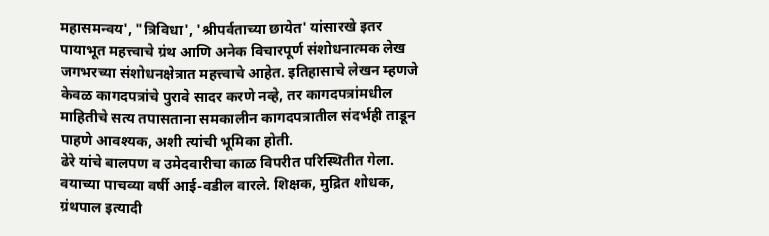महासमन्वय', "त्रिविधा', 'श्रीपर्वताच्या छायेत' यांसारखे इतर पायाभूत महत्त्वाचे ग्रंथ आणि अनेक विचारपूर्ण संशोधनात्मक लेख जगभरच्या संशोधनक्षेत्रात महत्त्वाचे आहेत. इतिहासाचे लेखन म्हणजे केवळ कागदपत्रांचे पुरावे सादर करणे नव्हे, तर कागदपत्रांमधील माहितीचे सत्य तपासताना समकालीन कागदपत्रातील संदर्भही ताडून पाहणे आवश्यक, अशी त्यांची भूमिका होती.
ढेरे यांचे बालपण व उमेदवारीचा काळ विपरीत परिस्थितीत गेला. वयाच्या पाचव्या वर्षी आई-वडील वारले. शिक्षक, मुद्रित शोधक, ग्रंथपाल इत्यादी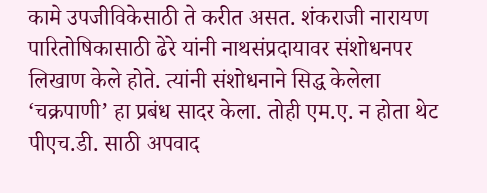कामे उपजीविकेसाठी ते करीत असत. शंकराजी नारायण पारितोषिकासाठी ढेरे यांनी नाथसंप्रदायावर संशोधनपर लिखाण केले होते. त्यांनी संशोधनाने सिद्ध केलेला ‘चक्रपाणी’ हा प्रबंध सादर केला. तोही एम.ए. न होता थेट पीएच.डी. साठी अपवाद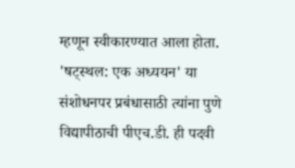म्हणून स्वीकारण्यात आला होता. 'षट्स्थल: एक अध्ययन' या संशोधनपर प्रबंधासाठी त्यांना पुणे विद्यापीठाची पीएच.डी. ही पदवी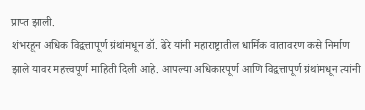प्राप्त झाली.
शंभरहून अधिक विद्वत्तापूर्ण ग्रंथांमधून डॉ. ढेरे यांनी महाराष्ट्रातील धार्मिक वातावरण कसे निर्माण झाले यावर महत्त्वपूर्ण माहिती दिली आहे. आपल्या अधिकारपूर्ण आणि विद्वत्तापूर्ण ग्रंथांमधून त्यांनी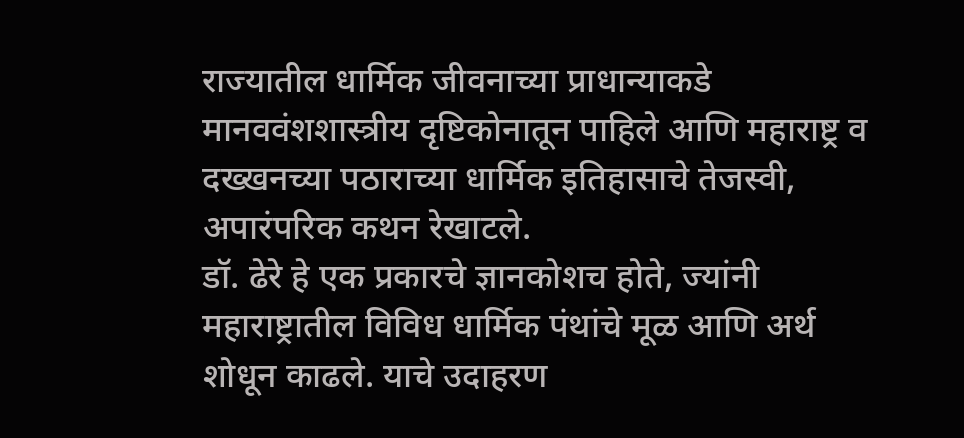राज्यातील धार्मिक जीवनाच्या प्राधान्याकडे मानववंशशास्त्रीय दृष्टिकोनातून पाहिले आणि महाराष्ट्र व दख्खनच्या पठाराच्या धार्मिक इतिहासाचे तेजस्वी, अपारंपरिक कथन रेखाटले.
डॉ. ढेरे हे एक प्रकारचे ज्ञानकोशच होते, ज्यांनी महाराष्ट्रातील विविध धार्मिक पंथांचे मूळ आणि अर्थ शोधून काढले. याचे उदाहरण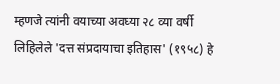म्हणजे त्यांनी वयाच्या अवघ्या २८ व्या वर्षी लिहिलेले 'दत्त संप्रदायाचा इतिहास' (१९५८) हे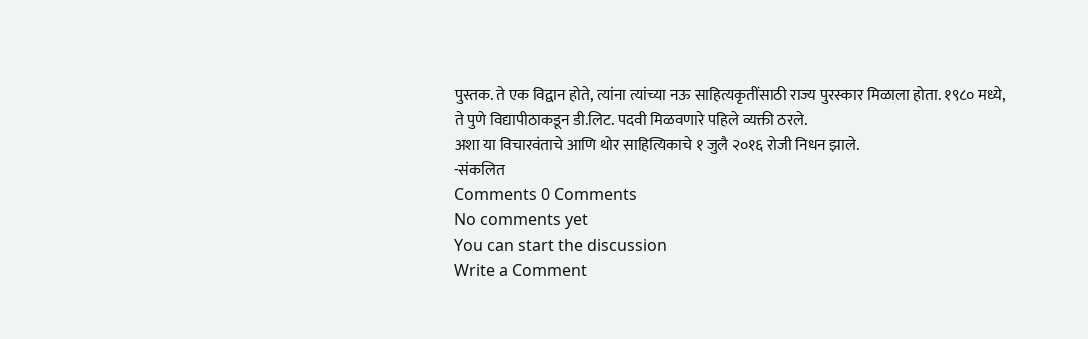पुस्तक. ते एक विद्वान होते, त्यांना त्यांच्या नऊ साहित्यकृतींसाठी राज्य पुरस्कार मिळाला होता. १९८० मध्ये, ते पुणे विद्यापीठाकडून डी.लिट. पदवी मिळवणारे पहिले व्यक्ती ठरले.
अशा या विचारवंताचे आणि थोर साहित्यिकाचे १ जुलै २०१६ रोजी निधन झाले.
-संकलित
Comments 0 Comments
No comments yet
You can start the discussion
Write a Comment